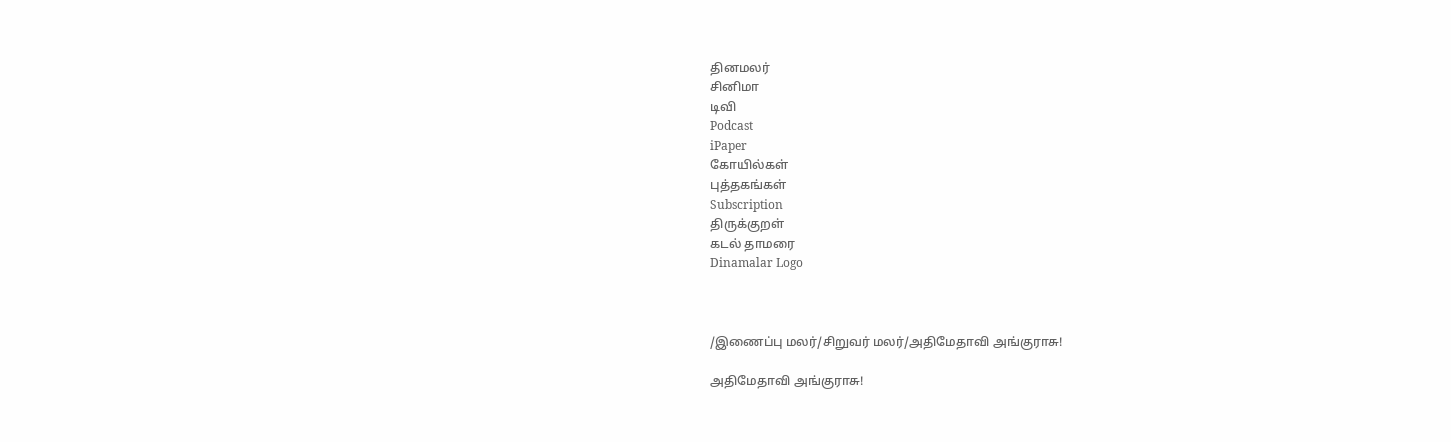தினமலர்
சினிமா
டிவி
Podcast
iPaper
கோயில்கள்
புத்தகங்கள்
Subscription
திருக்குறள்
கடல் தாமரை
Dinamalar Logo



/இணைப்பு மலர்/சிறுவர் மலர்/அதிமேதாவி அங்குராசு!

அதிமேதாவி அங்குராசு!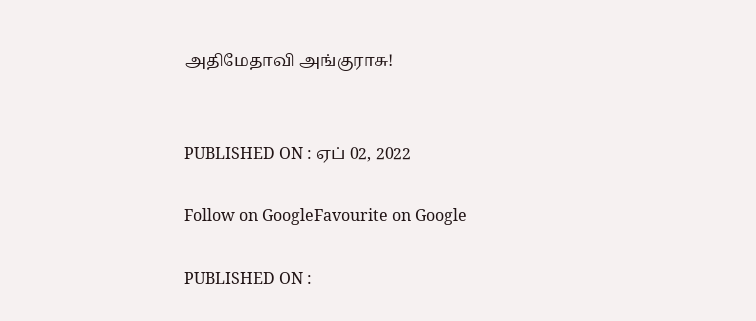அதிமேதாவி அங்குராசு!


PUBLISHED ON : ஏப் 02, 2022

Follow on GoogleFavourite on Google

PUBLISHED ON :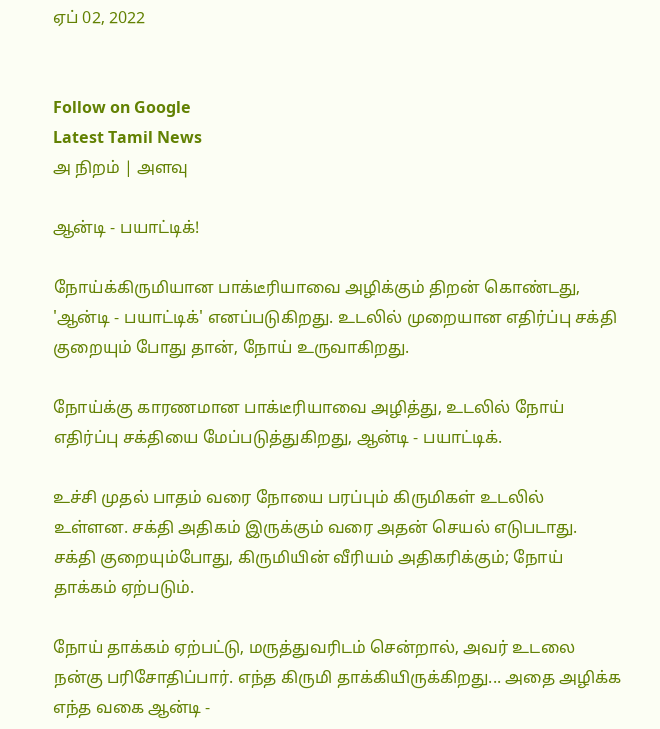ஏப் 02, 2022


Follow on Google
Latest Tamil News
அ நிறம் | அளவு

ஆன்டி - பயாட்டிக்!

நோய்க்கிருமியான பாக்டீரியாவை அழிக்கும் திறன் கொண்டது, 'ஆன்டி - பயாட்டிக்' எனப்படுகிறது. உடலில் முறையான எதிர்ப்பு சக்தி குறையும் போது தான், நோய் உருவாகிறது.

நோய்க்கு காரணமான பாக்டீரியாவை அழித்து, உடலில் நோய் எதிர்ப்பு சக்தியை மேப்படுத்துகிறது, ஆன்டி - பயாட்டிக்.

உச்சி முதல் பாதம் வரை நோயை பரப்பும் கிருமிகள் உடலில் உள்ளன. சக்தி அதிகம் இருக்கும் வரை அதன் செயல் எடுபடாது. சக்தி குறையும்போது, கிருமியின் வீரியம் அதிகரிக்கும்; நோய் தாக்கம் ஏற்படும்.

நோய் தாக்கம் ஏற்பட்டு, மருத்துவரிடம் சென்றால், அவர் உடலை நன்கு பரிசோதிப்பார். எந்த கிருமி தாக்கியிருக்கிறது... அதை அழிக்க எந்த வகை ஆன்டி -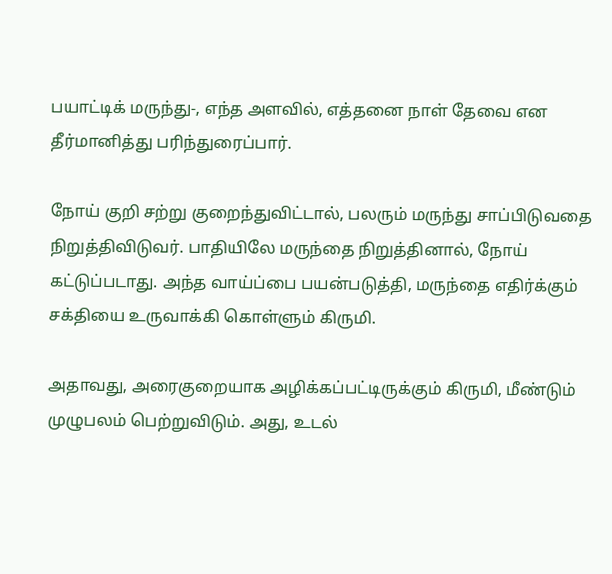பயாட்டிக் மருந்து-, எந்த அளவில், எத்தனை நாள் தேவை என தீர்மானித்து பரிந்துரைப்பார்.

நோய் குறி சற்று குறைந்துவிட்டால், பலரும் மருந்து சாப்பிடுவதை நிறுத்திவிடுவர். பாதியிலே மருந்தை நிறுத்தினால், நோய் கட்டுப்படாது. அந்த வாய்ப்பை பயன்படுத்தி, மருந்தை எதிர்க்கும் சக்தியை உருவாக்கி கொள்ளும் கிருமி.

அதாவது, அரைகுறையாக அழிக்கப்பட்டிருக்கும் கிருமி, மீண்டும் முழுபலம் பெற்றுவிடும். அது, உடல்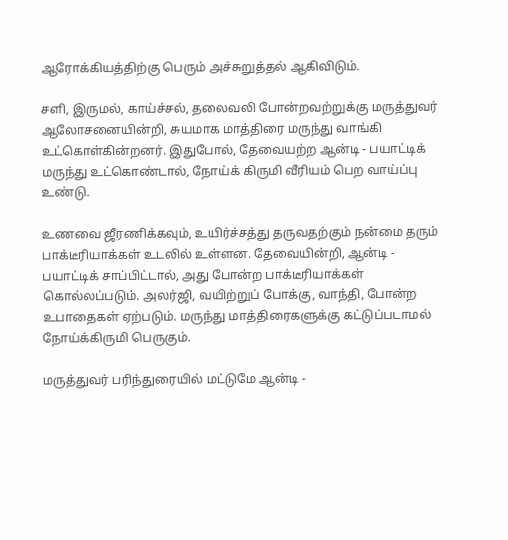ஆரோக்கியத்திற்கு பெரும் அச்சுறுத்தல் ஆகிவிடும்.

சளி, இருமல், காய்ச்சல், தலைவலி போன்றவற்றுக்கு மருத்துவர் ஆலோசனையின்றி, சுயமாக மாத்திரை மருந்து வாங்கி உட்கொள்கின்றனர். இதுபோல், தேவையற்ற ஆன்டி - பயாட்டிக் மருந்து உட்கொண்டால், நோய்க் கிருமி வீரியம் பெற வாய்ப்பு உண்டு.

உணவை ஜீரணிக்கவும், உயிர்ச்சத்து தருவதற்கும் நன்மை தரும் பாக்டீரியாக்கள் உடலில் உள்ளன. தேவையின்றி, ஆன்டி - பயாட்டிக் சாப்பிட்டால், அது போன்ற பாக்டீரியாக்கள் கொல்லப்படும். அலர்ஜி, வயிற்றுப் போக்கு, வாந்தி, போன்ற உபாதைகள் ஏற்படும். மருந்து மாத்திரைகளுக்கு கட்டுப்படாமல் நோய்க்கிருமி பெருகும்.

மருத்துவர் பரிந்துரையில் மட்டுமே ஆன்டி -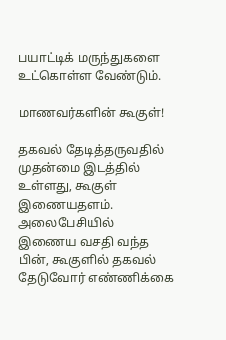பயாட்டிக் மருந்துகளை உட்கொள்ள வேண்டும்.

மாணவர்களின் கூகுள்!

தகவல் தேடித்தருவதில் முதன்மை இடத்தில் உள்ளது, கூகுள் இணையதளம். அலைபேசியில் இணைய வசதி வந்த பின், கூகுளில் தகவல் தேடுவோர் எண்ணிக்கை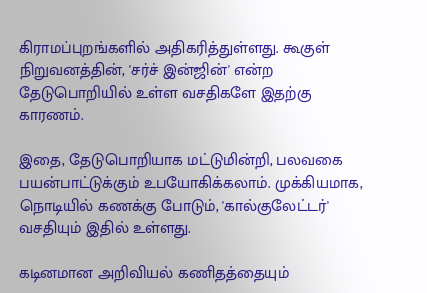கிராமப்புறங்களில் அதிகரித்துள்ளது. கூகுள் நிறுவனத்தின், 'சர்ச் இன்ஜின்' என்ற தேடுபொறியில் உள்ள வசதிகளே இதற்கு காரணம்.

இதை, தேடுபொறியாக மட்டுமின்றி, பலவகை பயன்பாட்டுக்கும் உபயோகிக்கலாம். முக்கியமாக, நொடியில் கணக்கு போடும், 'கால்குலேட்டர்' வசதியும் இதில் உள்ளது.

கடினமான அறிவியல் கணிதத்தையும்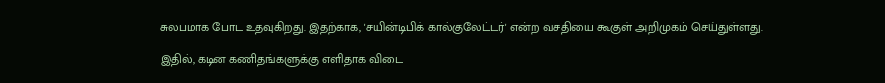சுலபமாக போட உதவுகிறது. இதற்காக, 'சயின்டிபிக் கால்குலேட்டர்' என்ற வசதியை கூகுள் அறிமுகம் செய்துள்ளது.

இதில், கடின கணிதங்களுக்கு எளிதாக விடை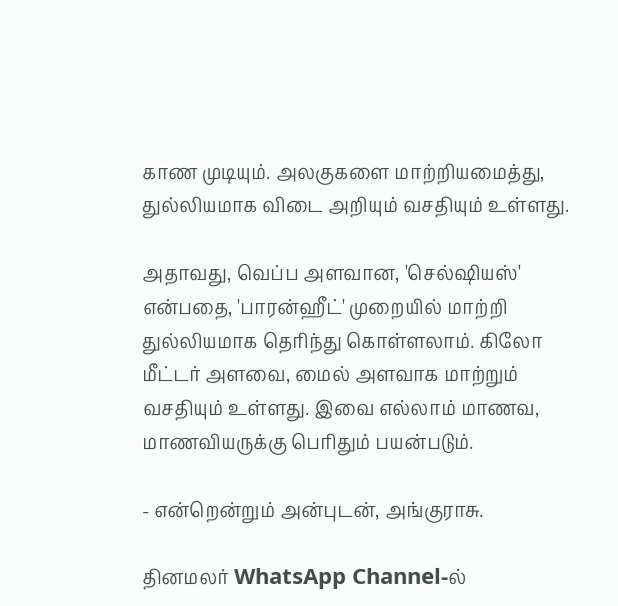காண முடியும். அலகுகளை மாற்றியமைத்து, துல்லியமாக விடை அறியும் வசதியும் உள்ளது.

அதாவது, வெப்ப அளவான, 'செல்ஷியஸ்' என்பதை, 'பாரன்ஹீட்' முறையில் மாற்றி துல்லியமாக தெரிந்து கொள்ளலாம். கிலோ மீட்டர் அளவை, மைல் அளவாக மாற்றும் வசதியும் உள்ளது. இவை எல்லாம் மாணவ, மாணவியருக்கு பெரிதும் பயன்படும்.

- என்றென்றும் அன்புடன், அங்குராசு.

தினமலர் WhatsApp Channel-ல்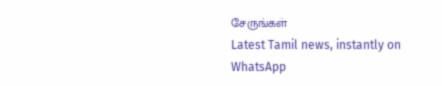சேருங்கள்
Latest Tamil news, instantly on WhatsApp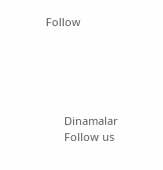Follow





      Dinamalar
      Follow us